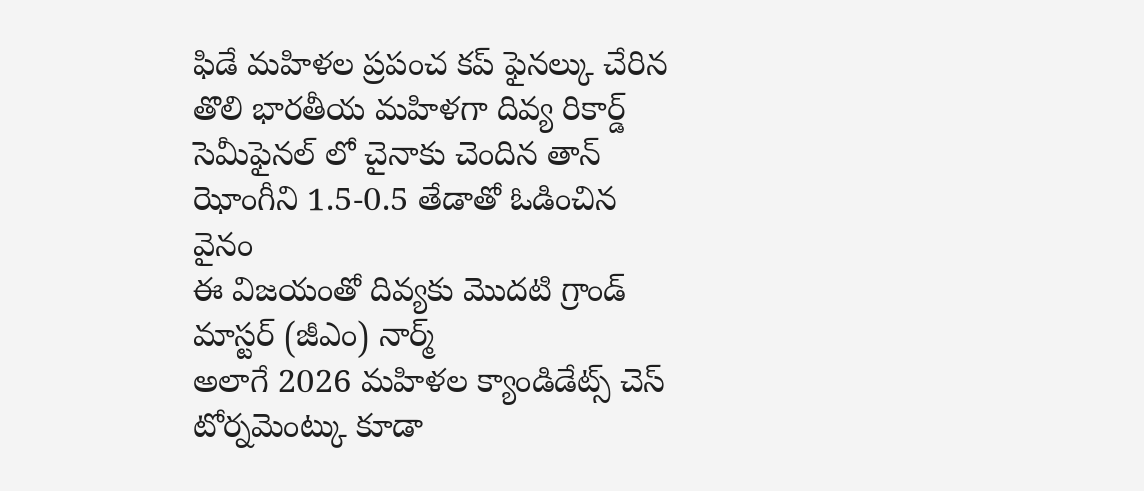ఫిడే మహిళల ప్రపంచ కప్ ఫైనల్కు చేరిన తొలి భారతీయ మహిళగా దివ్య రికార్డ్
సెమీఫైనల్ లో చైనాకు చెందిన తాన్ ఝోంగీని 1.5-0.5 తేడాతో ఓడించిన వైనం
ఈ విజయంతో దివ్యకు మొదటి గ్రాండ్ మాస్టర్ (జీఎం) నార్మ్
అలాగే 2026 మహిళల క్యాండిడేట్స్ చెస్
టోర్నమెంట్కు కూడా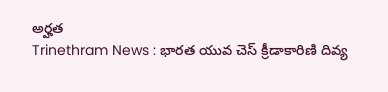అర్హత
Trinethram News : భారత యువ చెస్ క్రీడాకారిణి దివ్య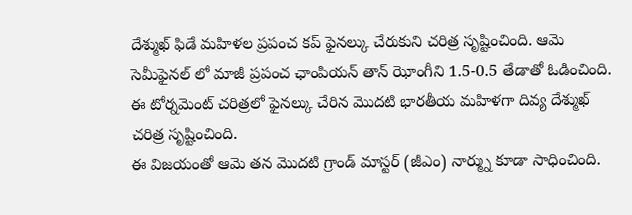దేశ్ముఖ్ ఫిడే మహిళల ప్రపంచ కప్ ఫైనల్కు చేరుకుని చరిత్ర సృష్టించింది. ఆమె సెమీఫైనల్ లో మాజీ ప్రపంచ ఛాంపియన్ తాన్ ఝోంగీని 1.5-0.5 తేడాతో ఓడించింది. ఈ టోర్నమెంట్ చరిత్రలో ఫైనల్కు చేరిన మొదటి భారతీయ మహిళగా దివ్య దేశ్ముఖ్ చరిత్ర సృష్టించింది.
ఈ విజయంతో ఆమె తన మొదటి గ్రాండ్ మాస్టర్ (జీఎం) నార్మ్ను కూడా సాధించింది.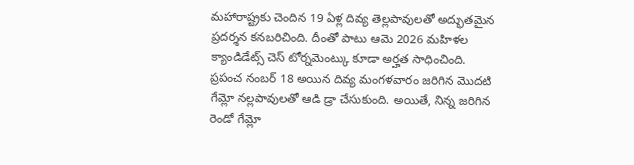మహారాష్ట్రకు చెందిన 19 ఏళ్ల దివ్య తెల్లపావులతో అద్భుతమైన ప్రదర్శన కనబరిచింది. దీంతో పాటు ఆమె 2026 మహిళల క్యాండిడేట్స్ చెస్ టోర్నమెంట్కు కూడా అర్హత సాధించింది.
ప్రపంచ నంబర్ 18 అయిన దివ్య మంగళవారం జరిగిన మొదటి గేమ్లో నల్లపావులతో ఆడి డ్రా చేసుకుంది. అయితే, నిన్న జరిగిన రెండో గేమ్లో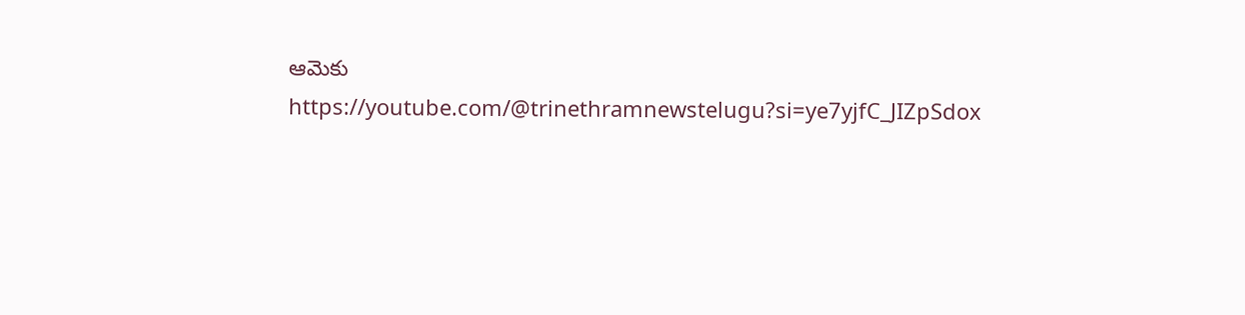ఆమెకు
https://youtube.com/@trinethramnewstelugu?si=ye7yjfC_JIZpSdox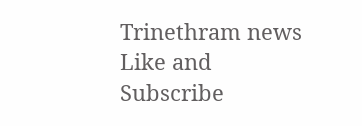Trinethram news
Like and Subscribe